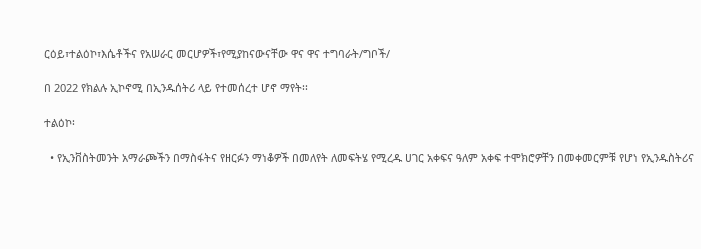ርዕይ፣ተልዕኮ፣እሴቶችና የአሠራር መርሆዎች፣የሚያከናውናቸው ዋና ዋና ተግባራት/ግቦች/

በ 2022 የክልሉ ኢኮኖሚ በኢንዱሰትሪ ላይ የተመሰረተ ሆኖ ማየት፡፡

ተልዕኮ፡

  • የኢንቨስትመንት አማራጮችን በማስፋትና የዘርፉን ማነቆዎች በመለየት ለመፍትሄ የሚረዱ ሀገር አቀፍና ዓለም አቀፍ ተሞክሮዎቸን በመቀመርምቹ የሆነ የኢንዱስትሪና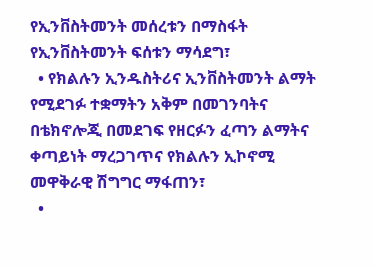የኢንቨስትመንት መሰረቱን በማስፋት የኢንቨስትመንት ፍሰቱን ማሳደግ፣
  • የክልሉን ኢንዱስትሪና ኢንቨስትመንት ልማት የሚደገፉ ተቋማትን አቅም በመገንባትና በቴክኖሎጂ በመደገፍ የዘርፉን ፈጣን ልማትና ቀጣይነት ማረጋገጥና የክልሉን ኢኮኖሚ መዋቅራዊ ሽግግር ማፋጠን፣
  •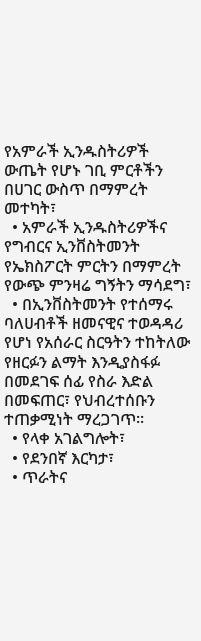የአምራች ኢንዱስትሪዎች ውጤት የሆኑ ገቢ ምርቶችን በሀገር ውስጥ በማምረት መተካት፣
  • አምራች ኢንዱስትሪዎችና የግብርና ኢንቨስትመንት የኤክስፖርት ምርትን በማምረት የውጭ ምንዛሬ ግኝትን ማሳደግ፣
  • በኢንቨስትመንት የተሰማሩ ባለሀብቶች ዘመናዊና ተወዳዳሪ የሆነ የአሰራር ስርዓትን ተከትለው የዘርፉን ልማት እንዲያስፋፉ በመደገፍ ሰፊ የስራ እድል በመፍጠር፣ የህብረተሰቡን ተጠቃሚነት ማረጋገጥ፡፡
  • የላቀ አገልግሎት፣
  • የደንበኛ እርካታ፣
  • ጥራትና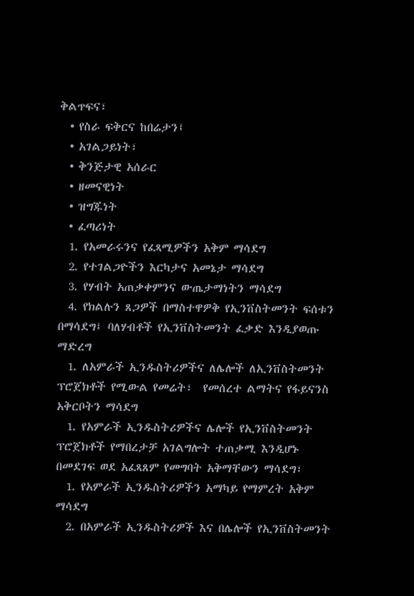ቅልጥፍና፣
  • የስራ ፍቅርና ከበሬታን፤
  • አገልጋይነት፣
  • ቅንጅታዊ አሰራር
  • ዘመናዊነት
  • ዝግጁነት
  • ፈጣሪነት
  1. የአመራሩንና የፈጻሚዎችን አቅም ማሳደግ
  2. የተገልጋዮችን እርካታና አመኔታ ማሳደግ
  3. የሃብት አጠቃቀምንና ውጤታማነትን ማሳደግ
  4. የክልሉን ጸጋዎች በማስተዋዎቅ የኢንቨስትመንት ፍሰቱን በማሳደግ፤ ባለሃብቶች የኢንቨስትመንት ፈቃድ እንዲያወጡ ማድረግ
  1. ለአምራች ኢንዱስትሪዎችና ለሌሎች ለኢንቨስትመንት ፕሮጀክቶች የሚውል የመሬት፣  የመሰረተ ልማትና የፋይናንስ አቅርቦትን ማሳደግ
  1. የአምራች ኢንዱስትሪዎችና ሌሎች የኢንቨስትመንት ፕሮጀክቶች የማበረታቻ አገልግሎት ተጠቃሚ እንዲሆኑ በመደገፍ ወደ አፈጻጸም የመግባት አቅማቸውን ማሳደግ፣
  1. የአምራች ኢንዱስትሪዎችን አማካይ የማምረት አቅም ማሳደግ
  2. በአምራች ኢንዱስትሪዎች እና በሌሎች የኢንቨስትመንት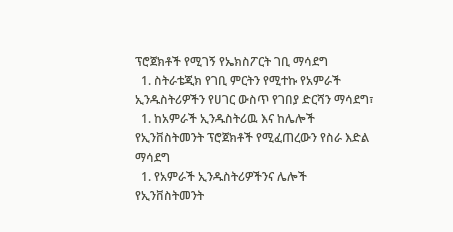ፕሮጀክቶች የሚገኝ የኤክስፖርት ገቢ ማሳደግ
  1. ስትራቴጂክ የገቢ ምርትን የሚተኩ የአምራች ኢንዱስትሪዎችን የሀገር ውስጥ የገበያ ድርሻን ማሳደግ፣
  1. ከአምራች ኢንዱስትሪዉ እና ከሌሎች የኢንቨስትመንት ፕሮጀክቶች የሚፈጠረውን የስራ እድል ማሳደግ
  1. የአምራች ኢንዱስትሪዎችንና ሌሎች የኢንቨስትመንት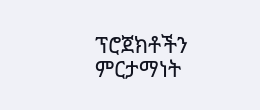ፕሮጀክቶችን ምርታማነት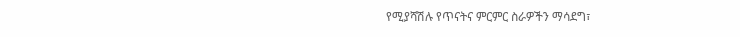የሚያሻሽሉ የጥናትና ምርምር ስራዎችን ማሳደግ፣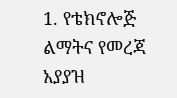1. የቴክኖሎጅ ልማትና የመረጃ አያያዝ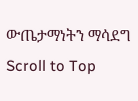ውጤታማነትን ማሳደግ
Scroll to Top